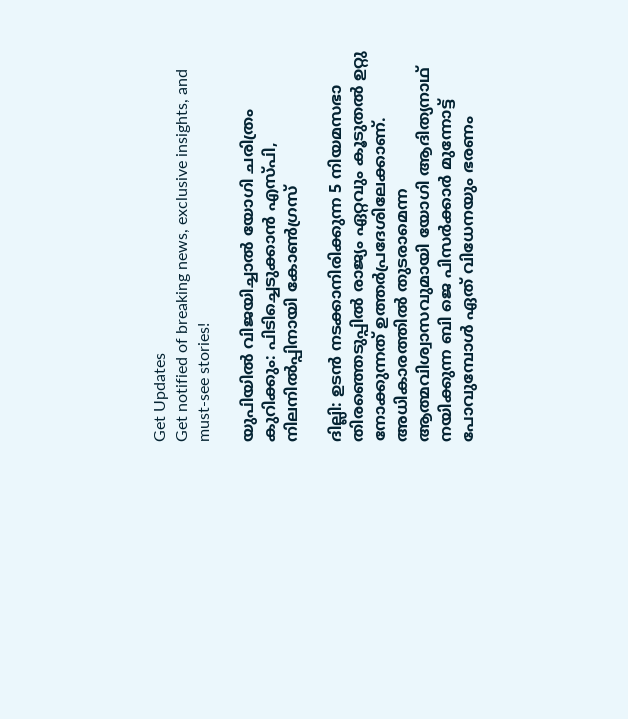Get Updates
Get notified of breaking news, exclusive insights, and must-see stories!

യുപിയില്‍ വിജയിച്ചാല്‍ യോഗി ചരിത്രം കുറിക്കും: പിടിച്ചെടുക്കാന്‍ എസ്പി, നിലനില്‍പ്പിനായി കോണ്‍ഗ്രസ്

ദില്ലി: ഉടന്‍ നടക്കാനിരിക്കുന്ന 5 നിയമസഭാ തിരഞ്ഞെടുപ്പില്‍ രാജ്യം ഏറ്റവും കൂടുതല്‍ ഉറ്റു നോക്കുന്നത് ഉത്തർപ്രദേശിലേക്കാണ്. അധികാരത്തില്‍ തുടരാമെന്ന ആത്മവിശ്വാസവുമായി യോഗി ആദിത്യനാഥ് നയിക്കുന്ന ബി ജെ പിസർക്കാർ മുന്നോട്ട് പോവുമ്പോള്‍ ഏത് വിധേനയും ഭരണം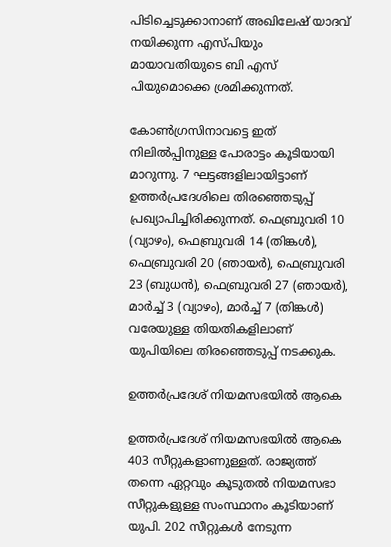പിടിച്ചെടുക്കാനാണ് അഖിലേഷ് യാദവ് നയിക്കുന്ന എസ്പിയും മായാവതിയുടെ ബി എസ് പിയുമൊക്കെ ശ്രമിക്കുന്നത്.

കോണ്‍ഗ്രസിനാവട്ടെ ഇത് നിലില്‍പ്പിനുള്ള പോരാട്ടം കൂടിയായി മാറുന്നു. 7 ഘട്ടങ്ങളിലായിട്ടാണ് ഉത്തർപ്രദേശിലെ തിരഞ്ഞെടുപ്പ് പ്രഖ്യാപിച്ചിരിക്കുന്നത്. ഫെബ്രുവരി 10 (വ്യാഴം), ഫെബ്രുവരി 14 (തിങ്കൾ), ഫെബ്രുവരി 20 (ഞായർ), ഫെബ്രുവരി 23 (ബുധൻ), ഫെബ്രുവരി 27 (ഞായർ), മാർച്ച് 3 (വ്യാഴം), മാർച്ച് 7 (തിങ്കൾ) വരേയുള്ള തിയതികളിലാണ് യുപിയിലെ തിരഞ്ഞെടുപ്പ് നടക്കുക.

ഉത്തർപ്രദേശ് നിയമസഭയിൽ ആകെ

ഉത്തർപ്രദേശ് നിയമസഭയിൽ ആകെ 403 സീറ്റുകളാണുള്ളത്. രാജ്യത്ത് തന്നെ ഏറ്റവും കൂടുതല്‍ നിയമസഭാ സീറ്റുകളുള്ള സംസ്ഥാനം കൂടിയാണ് യുപി. 202 സീറ്റുകള്‍ നേടുന്ന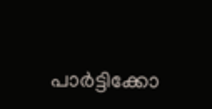പാർട്ടിക്കോ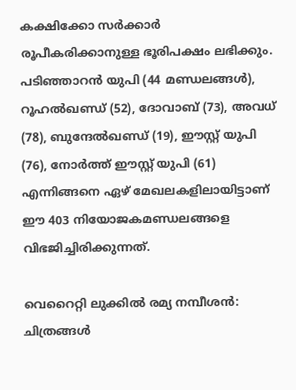കക്ഷിക്കോ സർക്കാർ രൂപീകരിക്കാനുള്ള ഭൂരിപക്ഷം ലഭിക്കും. പടിഞ്ഞാറൻ യുപി (44 മണ്ഡലങ്ങൾ), റൂഹൽഖണ്ഡ് (52), ദോവാബ് (73), അവധ് (78), ബുന്ദേൽഖണ്ഡ് (19), ഈസ്റ്റ് യുപി (76), നോർത്ത് ഈസ്റ്റ് യുപി (61) എന്നിങ്ങനെ ഏഴ് മേഖലകളിലായിട്ടാണ് ഈ 403 നിയോജകമണ്ഡലങ്ങളെ വിഭജിച്ചിരിക്കുന്നത്.

വെറൈറ്റി ലുക്കില്‍ രമ്യ നമ്പീശന്‍: ചിത്രങ്ങള്‍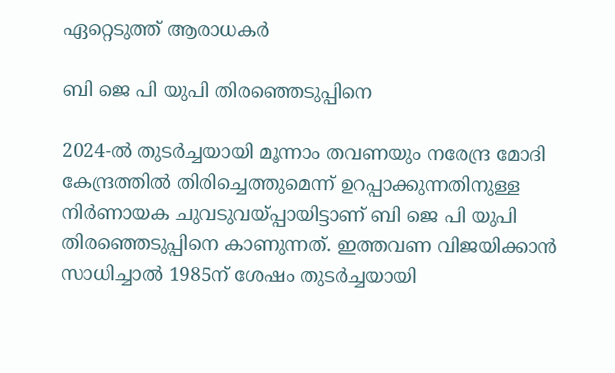ഏറ്റെടുത്ത് ആരാധകർ

ബി ജെ പി യുപി തിരഞ്ഞെടുപ്പിനെ

2024-ൽ തുടർച്ചയായി മൂന്നാം തവണയും നരേന്ദ്ര മോദി കേന്ദ്രത്തിൽ തിരിച്ചെത്തുമെന്ന് ഉറപ്പാക്കുന്നതിനുള്ള നിർണായക ചുവടുവയ്പ്പായിട്ടാണ് ബി ജെ പി യുപി തിരഞ്ഞെടുപ്പിനെ കാണുന്നത്. ഇത്തവണ വിജയിക്കാന്‍ സാധിച്ചാല്‍ 1985ന് ശേഷം തുടർച്ചയായി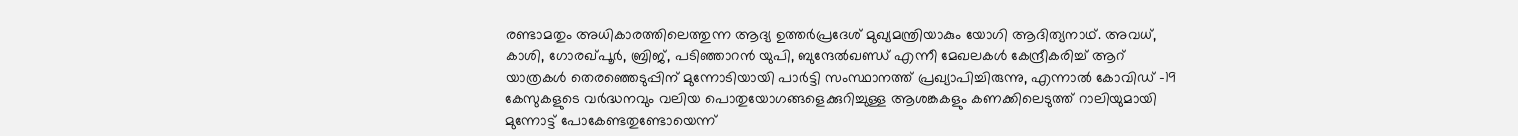രണ്ടാമതും അധികാരത്തിലെത്തുന്ന ആദ്യ ഉത്തർപ്രദേശ് മുഖ്യമന്ത്രിയാകും യോഗി ആദിത്യനാഥ്. അവധ്, കാശി, ഗോരഖ്പൂർ, ബ്രിജ്, പടിഞ്ഞാറൻ യുപി, ബുന്ദേൽഖണ്ഡ് എന്നീ മേഖലകള്‍ കേന്ദ്രീകരിച്ച് ആറ് യാത്രകൾ തെരഞ്ഞെടുപ്പിന് മുന്നോടിയായി പാർട്ടി സംസ്ഥാനത്ത് പ്രഖ്യാപിച്ചിരുന്നു, എന്നാൽ കോവിഡ് -19 കേസുകളുടെ വർദ്ധനവും വലിയ പൊതുയോഗങ്ങളെക്കുറിച്ചുള്ള ആശങ്കകളും കണക്കിലെടുത്ത് റാലിയുമായി മുന്നോട്ട് പോകേണ്ടതുണ്ടോയെന്ന്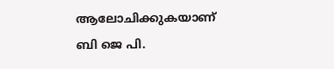ആലോചിക്കുകയാണ് ബി ജെ പി.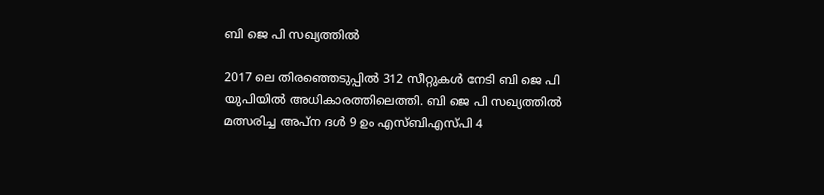ബി ജെ പി സഖ്യത്തില്‍

2017 ലെ തിരഞ്ഞെടുപ്പില്‍ 312 സീറ്റുകള്‍ നേടി ബി ജെ പി യുപിയില്‍ അധികാരത്തിലെത്തി. ബി ജെ പി സഖ്യത്തില്‍ മത്സരിച്ച അപ്ന ദള്‍ 9 ഉം എസ്ബിഎസ്പി 4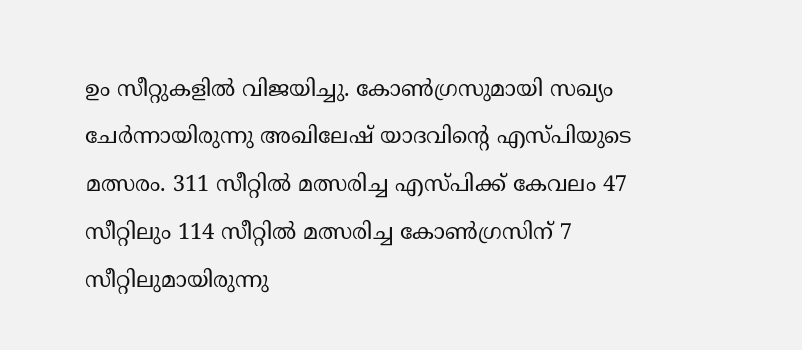ഉം സീറ്റുകളില്‍ വിജയിച്ചു. കോണ്‍ഗ്രസുമായി സഖ്യം ചേർന്നായിരുന്നു അഖിലേഷ് യാദവിന്റെ എസ്പിയുടെ മത്സരം. 311 സീറ്റില്‍ മത്സരിച്ച എസ്പിക്ക് കേവലം 47 സീറ്റിലും 114 സീറ്റില്‍ മത്സരിച്ച കോണ്‍ഗ്രസിന് 7 സീറ്റിലുമായിരുന്നു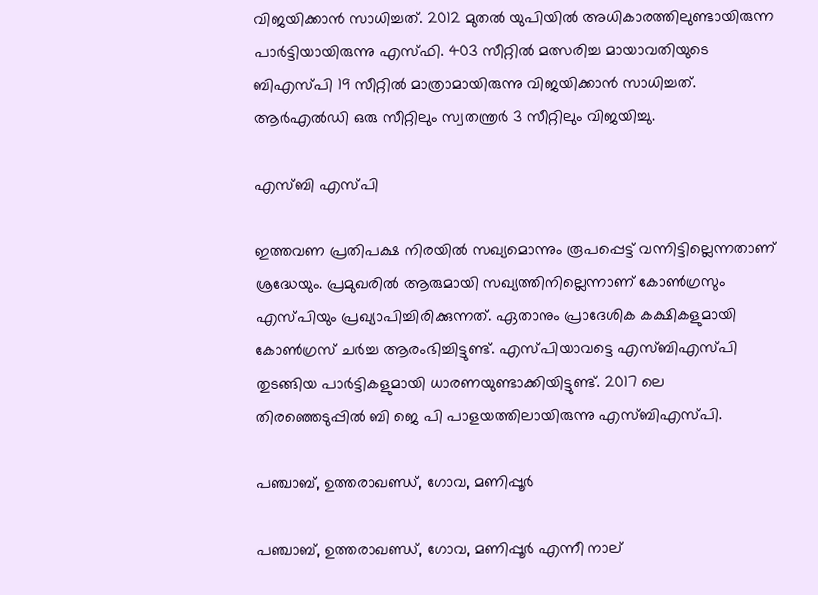വിജയിക്കാന്‍ സാധിച്ചത്. 2012 മുതല്‍ യുപിയില്‍ അധികാരത്തിലുണ്ടായിരുന്ന പാർട്ടിയായിരുന്നു എസ്ഫി. 403 സീറ്റില്‍ മത്സരിച്ച മായാവതിയുടെ ബിഎസ്പി 19 സീറ്റില്‍ മാത്രാമായിരുന്നു വിജയിക്കാന്‍ സാധിച്ചത്. ആർഎല്‍ഡി ഒരു സീറ്റിലും സ്വതന്ത്രർ 3 സീറ്റിലും വിജയിച്ചു.

എസ്ബി എസ്പി

ഇത്തവണ പ്രതിപക്ഷ നിരയില്‍ സഖ്യമൊന്നും രൂപപ്പെട്ട് വന്നിട്ടില്ലെന്നതാണ് ശ്രദ്ധേയും. പ്രമുഖരില്‍ ആരുമായി സഖ്യത്തിനില്ലെന്നാണ് കോണ്‍ഗ്രസും എസ്പിയും പ്രഖ്യാപിച്ചിരിക്കുന്നത്. ഏതാനും പ്രാദേശിക കക്ഷികളുമായി കോണ്‍ഗ്രസ് ചർച്ച ആരംഭിച്ചിട്ടുണ്ട്. എസ്പിയാവട്ടെ എസ്ബിഎസ്പി തുടങ്ങിയ പാർട്ടികളുമായി ധാരണയുണ്ടാക്കിയിട്ടുണ്ട്. 2017 ലെ തിരഞ്ഞെടുപ്പില്‍ ബി ജെ പി പാളയത്തിലായിരുന്നു എസ്ബിഎസ്പി.

പഞ്ചാബ്, ഉത്തരാഖണ്ഡ്, ഗോവ, മണിപ്പൂർ

പഞ്ചാബ്, ഉത്തരാഖണ്ഡ്, ഗോവ, മണിപ്പൂർ എന്നീ നാല്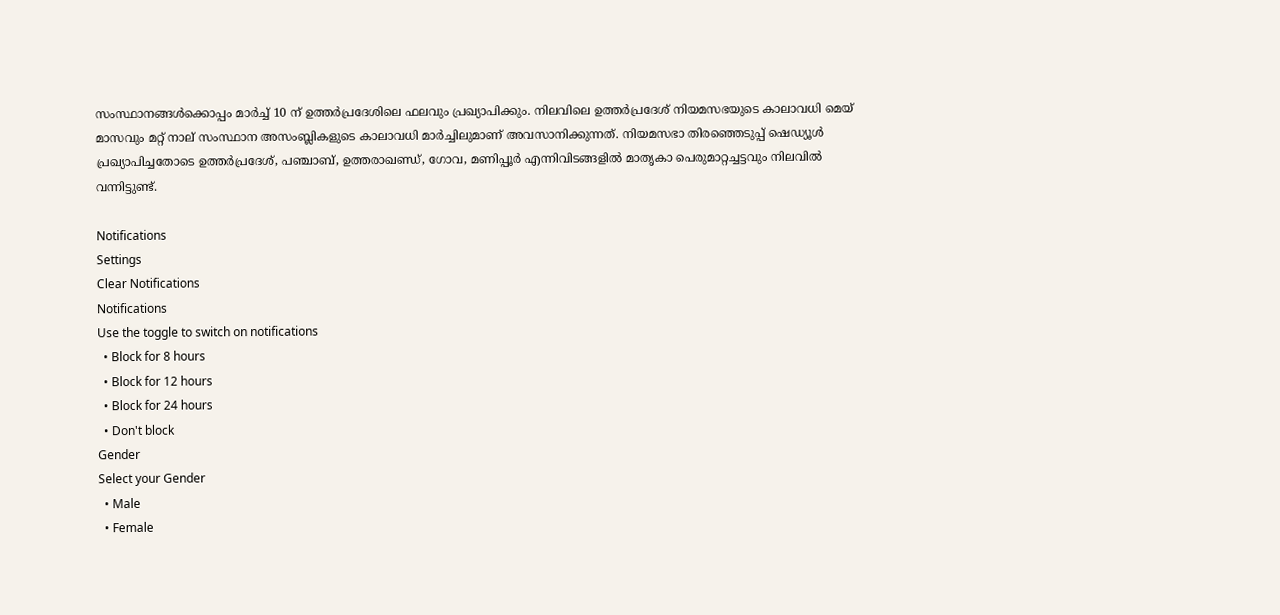സംസ്ഥാനങ്ങൾക്കൊപ്പം മാർച്ച് 10 ന് ഉത്തർപ്രദേശിലെ ഫലവും പ്രഖ്യാപിക്കും. നിലവിലെ ഉത്തർപ്രദേശ് നിയമസഭയുടെ കാലാവധി മെയ് മാസവും മറ്റ് നാല് സംസ്ഥാന അസംബ്ലികളുടെ കാലാവധി മാർച്ചിലുമാണ് അവസാനിക്കുന്നത്. നിയമസഭാ തിരഞ്ഞെടുപ്പ് ഷെഡ്യൂൾ പ്രഖ്യാപിച്ചതോടെ ഉത്തർപ്രദേശ്, പഞ്ചാബ്, ഉത്തരാഖണ്ഡ്, ഗോവ, മണിപ്പൂർ എന്നിവിടങ്ങളിൽ മാതൃകാ പെരുമാറ്റച്ചട്ടവും നിലവിൽ വന്നിട്ടുണ്ട്.

Notifications
Settings
Clear Notifications
Notifications
Use the toggle to switch on notifications
  • Block for 8 hours
  • Block for 12 hours
  • Block for 24 hours
  • Don't block
Gender
Select your Gender
  • Male
  • Female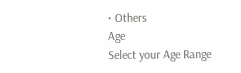• Others
Age
Select your Age Range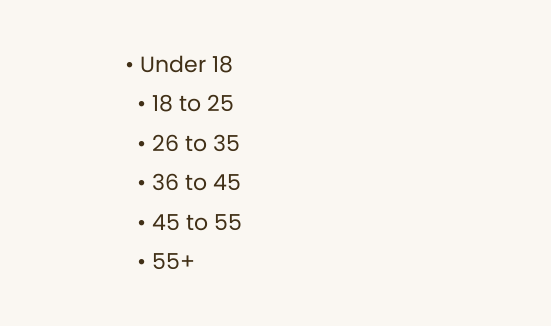• Under 18
  • 18 to 25
  • 26 to 35
  • 36 to 45
  • 45 to 55
  • 55+